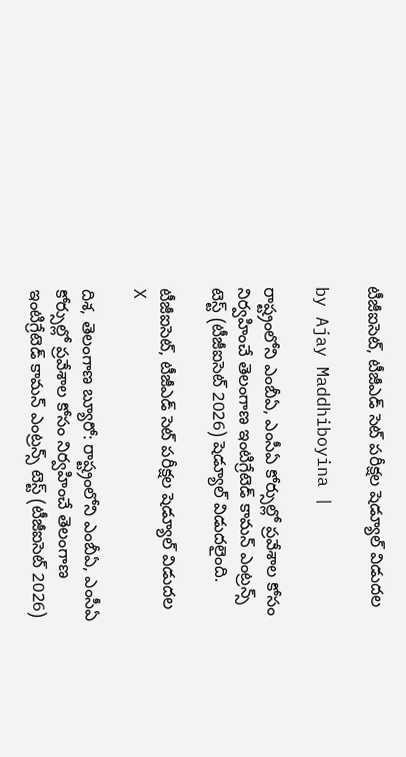టీజీఐసెట్, టీజీఎడ్ సెట్ పరీక్షల షెడ్యూల్ విడుదల

by Ajay Maddhiboyina |

రాష్ట్రంలోని ఎంబీఏ, ఎంసీఏ కోర్సుల్లో ప్రవేశాల కోసం నిర్వహించే తెలంగాణ ఇంటిగ్రేటెడ్ కామన్ ఎంట్రన్స్ టెస్ట్ (టీజీఐసెట్ 2026) షెడ్యూల్ విడుదలైంది.

టీజీఐసెట్, టీజీఎడ్ సెట్ పరీక్షల షెడ్యూల్ విడుదల
X

దిశ, తెలంగాణ బ్యూరో: రాష్ట్రంలోని ఎంబీఏ, ఎంసీఏ కోర్సుల్లో ప్రవేశాల కోసం నిర్వహించే తెలంగాణ ఇంటిగ్రేటెడ్ కామన్ ఎంట్రన్స్ టెస్ట్ (టీజీఐసెట్ 2026)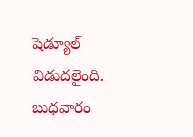షెడ్యూల్ విడుదలైంది. బుధవారం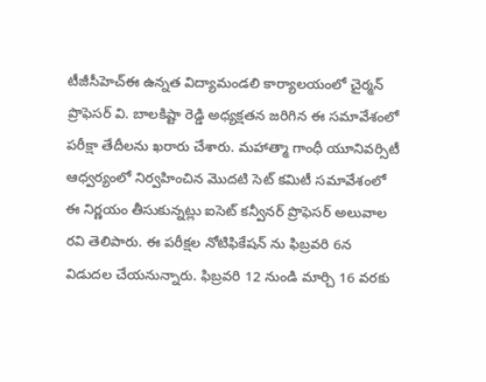టీజీసీహెచ్‌ఈ ఉన్నత విద్యామండలి కార్యాలయంలో చైర్మన్ ప్రొఫెసర్ వి. బాలకిష్టా రెడ్డి అధ్యక్షతన జరిగిన ఈ సమావేశంలో పరీక్షా తేదీలను ఖరారు చేశారు. మహాత్మా గాంధీ యూనివర్సిటీ ఆధ్వర్యంలో నిర్వహించిన మొదటి సెట్ కమిటీ సమావేశంలో ఈ నిర్ణయం తీసుకున్నట్లు ఐసెట్ కన్వీనర్ ప్రొఫెసర్ అలువాల రవి తెలిపారు. ఈ పరీక్షల నోటిఫికేషన్ ను ఫిబ్రవరి 6న విడుదల చేయనున్నారు. ఫిబ్రవరి 12 నుండి మార్చి 16 వరకు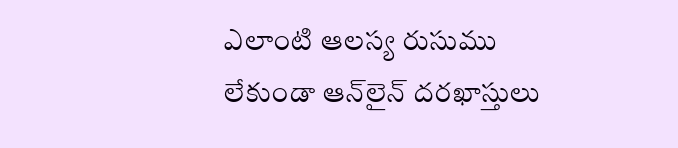ఎలాంటి ఆలస్య రుసుము లేకుండా ఆన్‌లైన్ దరఖాస్తులు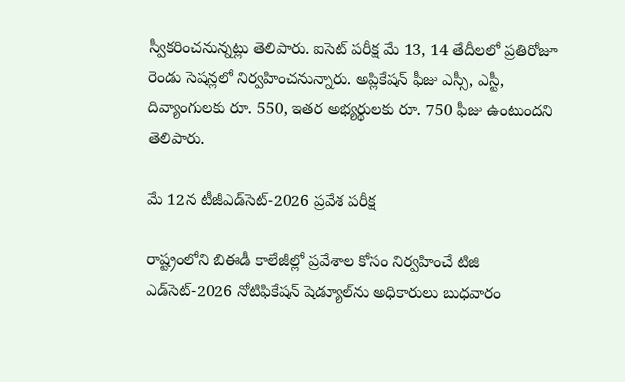స్వీకరించనున్నట్లు తెలిపారు. ఐసెట్ పరీక్ష మే 13, 14 తేదీలలో ప్రతిరోజూ రెండు సెషన్లలో నిర్వహించనున్నారు. అప్లికేషన్ ఫీజు ఎస్సీ, ఎస్టీ, దివ్యాంగులకు రూ. 550, ఇతర అభ్యర్థులకు రూ. 750 ఫీజు ఉంటుందని తెలిపారు.

మే 12న టీజీఎడ్‌సెట్-2026 ప్రవేశ పరీక్ష

రాష్ట్రంలోని బిఈడీ కాలేజీల్లో ప్రవేశాల కోసం నిర్వహించే టిజి ఎడ్‌సెట్-2026 నోటిఫికేషన్ షెడ్యూల్‌ను అధికారులు బుధవారం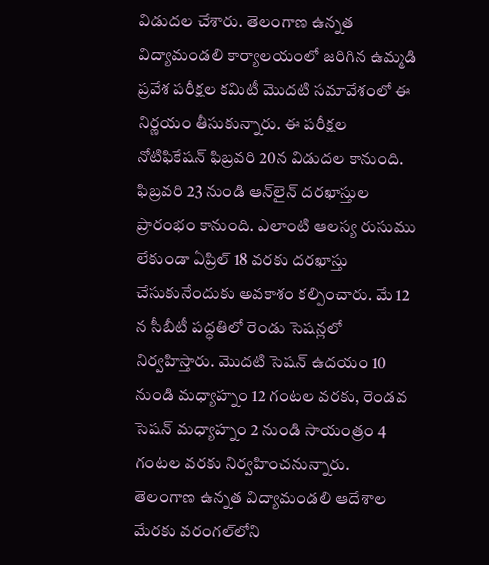విడుదల చేశారు. తెలంగాణ ఉన్నత విద్యామండలి కార్యాలయంలో జరిగిన ఉమ్మడి ప్రవేశ పరీక్షల కమిటీ మొదటి సమావేశంలో ఈ నిర్ణయం తీసుకున్నారు. ఈ పరీక్షల నోటిఫికేషన్ ఫిబ్రవరి 20న విడుదల కానుంది. ఫిబ్రవరి 23 నుండి ఆన్‌లైన్ దరఖాస్తుల ప్రారంభం కానుంది. ఎలాంటి ఆలస్య రుసుము లేకుండా ఏప్రిల్ 18 వరకు దరఖాస్తు చేసుకునేందుకు అవకాశం కల్పించారు. మే 12 న సీబీటీ పద్ధతిలో రెండు సెషన్లలో నిర్వహిస్తారు. మొదటి సెషన్ ఉదయం 10 నుండి మధ్యాహ్నం 12 గంటల వరకు, రెండవ సెషన్ మధ్యాహ్నం 2 నుండి సాయంత్రం 4 గంటల వరకు నిర్వహించనున్నారు. తెలంగాణ ఉన్నత విద్యామండలి ఆదేశాల మేరకు వరంగల్‌లోని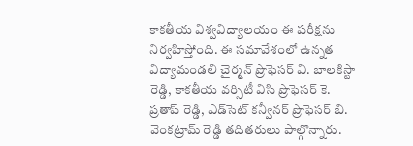కాకతీయ విశ్వవిద్యాలయం ఈ పరీక్షను నిర్వహిస్తోంది. ఈ సమావేశంలో ఉన్నత విద్యామండలి చైర్మన్ ప్రొఫెసర్ వి. బాలకిస్టా రెడ్డి, కాకతీయ వర్సిటీ విసి ప్రొఫెసర్ కె. ప్రతాప్ రెడ్డి, ఎడ్‌సెట్ కన్వీనర్ ప్రొఫెసర్ బి. వెంకట్రామ్ రెడ్డి తదితరులు పాల్గొన్నారు.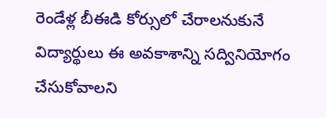రెండేళ్ల బీఈడి కోర్సులో చేరాలనుకునే విద్యార్థులు ఈ అవకాశాన్ని సద్వినియోగం చేసుకోవాలని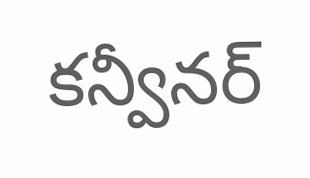కన్వీనర్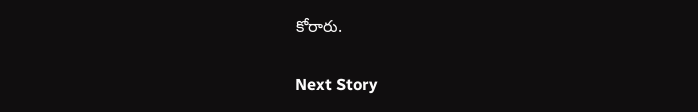కోరారు.

Next Story